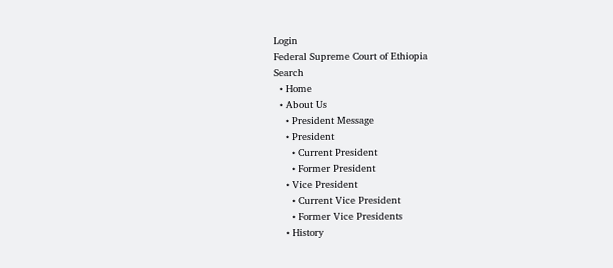Login
Federal Supreme Court of Ethiopia
Search
  • Home
  • About Us
    • President Message
    • President
      • Current President
      • Former President
    • Vice President
      • Current Vice President
      • Former Vice Presidents
    • History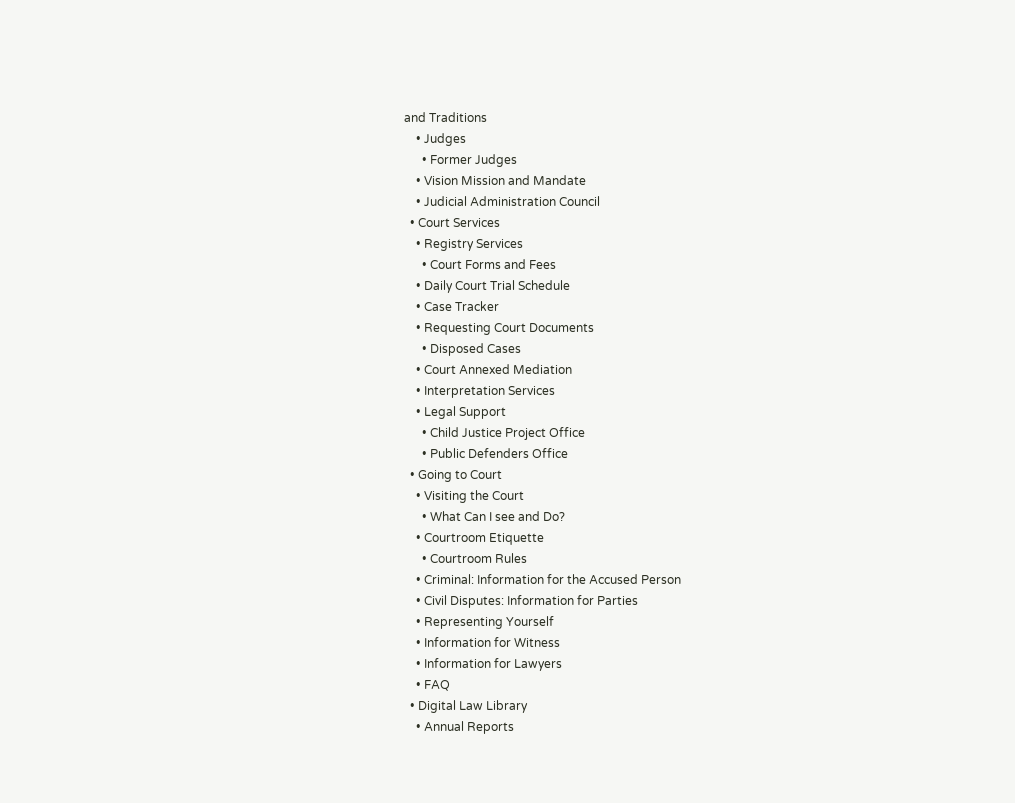and Traditions
    • Judges
      • Former Judges
    • Vision Mission and Mandate
    • Judicial Administration Council
  • Court Services
    • Registry Services
      • Court Forms and Fees
    • Daily Court Trial Schedule
    • Case Tracker
    • Requesting Court Documents
      • Disposed Cases
    • Court Annexed Mediation
    • Interpretation Services
    • Legal Support
      • Child Justice Project Office
      • Public Defenders Office
  • Going to Court
    • Visiting the Court
      • What Can I see and Do?
    • Courtroom Etiquette
      • Courtroom Rules
    • Criminal: Information for the Accused Person
    • Civil Disputes: Information for Parties
    • Representing Yourself
    • Information for Witness
    • Information for Lawyers
    • FAQ
  • Digital Law Library
    • Annual Reports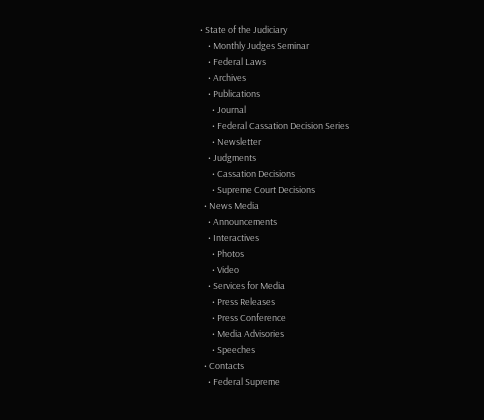• State of the Judiciary
    • Monthly Judges Seminar
    • Federal Laws
    • Archives
    • Publications
      • Journal
      • Federal Cassation Decision Series
      • Newsletter
    • Judgments
      • Cassation Decisions
      • Supreme Court Decisions
  • News Media
    • Announcements
    • Interactives
      • Photos
      • Video
    • Services for Media
      • Press Releases
      • Press Conference
      • Media Advisories
      • Speeches
  • Contacts
    • Federal Supreme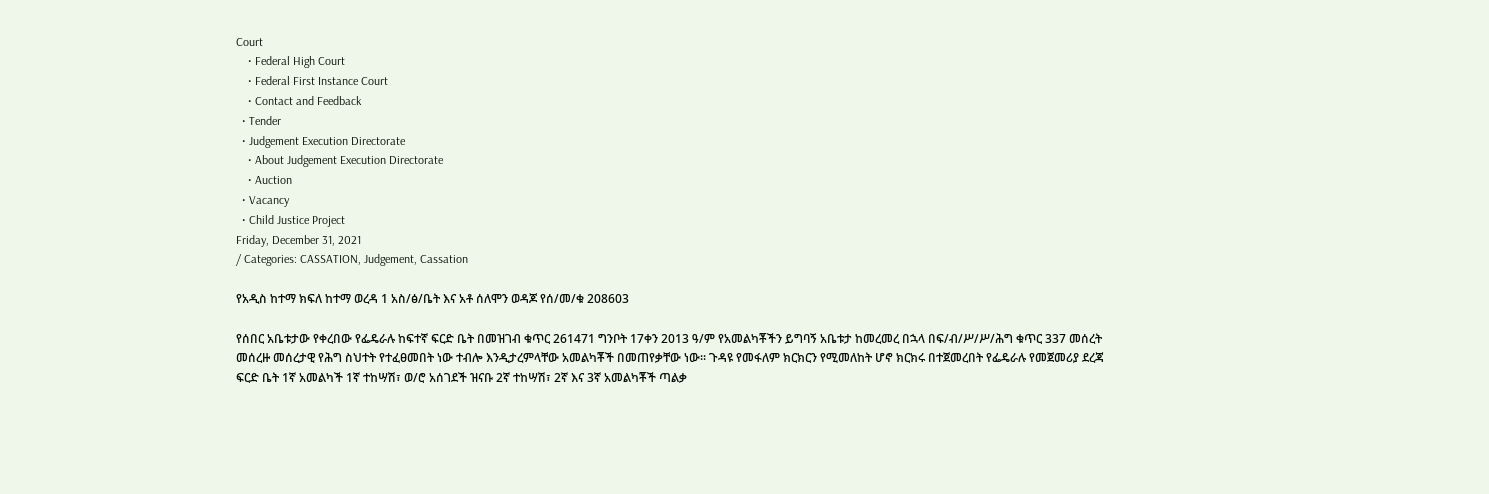Court
    • Federal High Court
    • Federal First Instance Court
    • Contact and Feedback
  • Tender
  • Judgement Execution Directorate
    • About Judgement Execution Directorate
    • Auction
  • Vacancy
  • Child Justice Project
Friday, December 31, 2021
/ Categories: CASSATION, Judgement, Cassation

የአዲስ ከተማ ክፍለ ከተማ ወረዳ 1 አስ/ፅ/ቤት እና አቶ ሰለሞን ወዳጆ የሰ/መ/ቁ 208603

የሰበር አቤቱታው የቀረበው የፌዴራሉ ከፍተኛ ፍርድ ቤት በመዝገብ ቁጥር 261471 ግንቦት 17ቀን 2013 ዓ/ም የአመልካቾችን ይግባኝ አቤቱታ ከመረመረ በኋላ በፍ/ብ/ሥ/ሥ/ሕግ ቁጥር 337 መሰረት መሰረዙ መሰረታዊ የሕግ ስህተት የተፈፀመበት ነው ተብሎ እንዲታረምላቸው አመልካቾች በመጠየቃቸው ነው፡፡ ጉዳዩ የመፋለም ክርክርን የሚመለከት ሆኖ ክርክሩ በተጀመረበት የፌዴራሉ የመጀመሪያ ደረጃ ፍርድ ቤት 1ኛ አመልካች 1ኛ ተከሣሽ፣ ወ/ሮ አሰገደች ዝናቡ 2ኛ ተከሣሽ፣ 2ኛ እና 3ኛ አመልካቾች ጣልቃ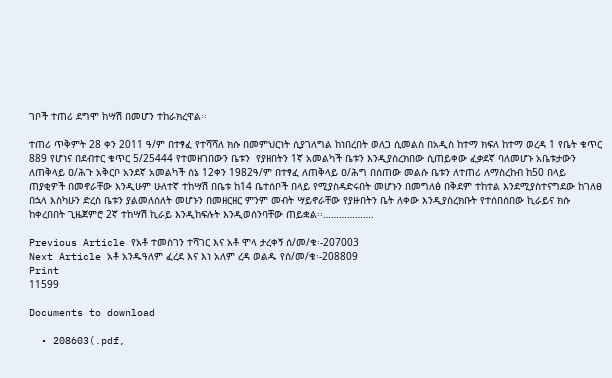ገቦች ተጠሪ ደግሞ ከሣሽ በመሆን ተከራክረዋል፡፡

ተጠሪ ጥቅምት 28 ቀን 2011 ዓ/ም በተፃፈ የተሻሻለ ክሱ በመምህርነት ሲያገለግል ከነበረበት ወለጋ ሲመልስ በአዲስ ከተማ ክፍለ ከተማ ወረዳ 1 የቤት ቁጥር 889 የሆነና በደብተር ቁጥር 5/25444 የተመዘገበውን ቤቱን  የያዘበትን 1ኛ አመልካች ቤቱን እንዲያስረክበው ሲጠይቀው ፈቃደኛ ባለመሆኑ አቤቱታውን ለጠቅላይ ዐ/ሕጉ አቅርቦ አንደኛ አመልካች ሰኔ 12ቀን 1982ዓ/ም በተፃፈ ለጠቅላይ ዐ/ሕግ በሰጠው መልሱ ቤቱን ለተጠሪ ለማስረከብ ከ50 በላይ ጠያቂዎች በመኖራቸው እንዲሁም ሁለተኛ ተከሣሽ በቤቱ ከ14 ቤተሰቦች በላይ የሚያስዳድሩበት መሆኑን በመግለፅ በቅደም ተከተል እንደሚያስተናግደው ከገለፀ በኋላ እስካሁን ድረስ ቤቱን ያልመለሰለት መሆኑን በመዘርዘር ምንም መብት ሣይኖራቸው የያዙበትን ቤት ለቀው እንዲያስረክቡት የተሰበሰበው ኪራይና ክሱ ከቀረበበት ጊዜጀምሮ 2ኛ ተከሣሽ ኪራይ እንዲከፍሉት እንዲወሰንባቸው ጠይቋል፡፡……………….

Previous Article የአቶ ተመስገን ተሻገር እና አቶ ሞላ ታረቀኝ ሰ/መ/ቁ፡-207003
Next Article አቶ አንዱዓለም ፈረደ እና እነ አለም ረዳ ወልዱ የሰ/መ/ቁ፡-208809
Print
11599

Documents to download

  • 208603(.pdf,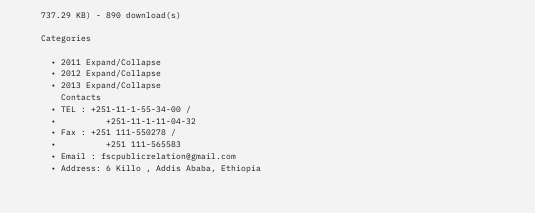737.29 KB) - 890 download(s)

Categories

  • 2011 Expand/Collapse
  • 2012 Expand/Collapse
  • 2013 Expand/Collapse
    Contacts
  • TEL : +251-11-1-55-34-00 /
  •          +251-11-1-11-04-32
  • Fax : +251 111-550278 /
  •          +251 111-565583
  • Email : fscpublicrelation@gmail.com
  • Address: 6 Killo , Addis Ababa, Ethiopia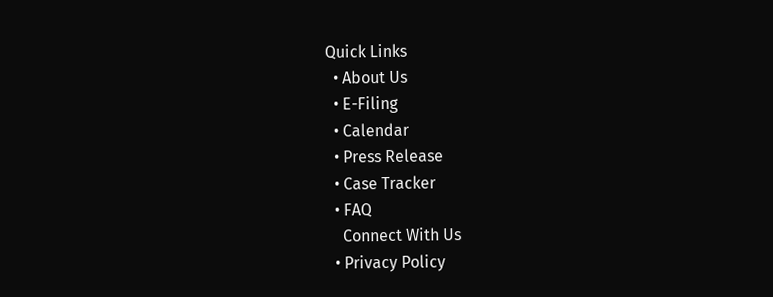Quick Links
  • About Us
  • E-Filing
  • Calendar
  • Press Release
  • Case Tracker
  • FAQ
    Connect With Us
  • Privacy Policy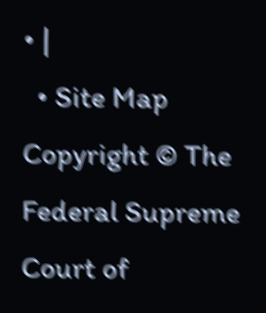• |
  • Site Map
Copyright © The Federal Supreme Court of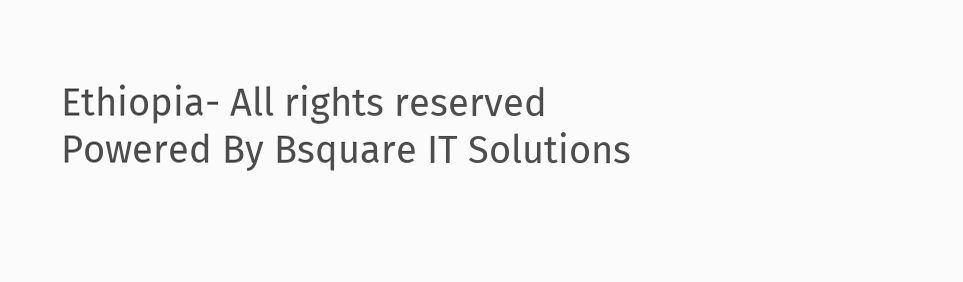Ethiopia- All rights reserved
Powered By Bsquare IT Solutions